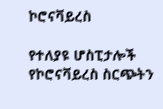ኮሮናቫይረስ

የተለያዩ ሆስፒታሎች የኮሮናቫይረስ ስርጭትን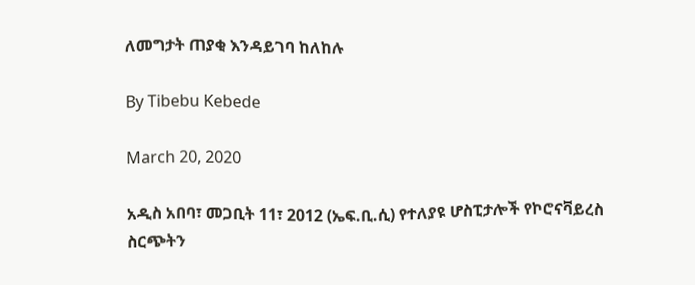ለመግታት ጠያቂ እንዳይገባ ከለከሉ

By Tibebu Kebede

March 20, 2020

አዲስ አበባ፣ መጋቢት 11፣ 2012 (ኤፍ.ቢ.ሲ) የተለያዩ ሆስፒታሎች የኮሮናቫይረስ ስርጭትን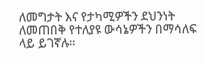ለመግታት እና የታካሚዎችን ደህንነት ለመጠበቅ የተለያዩ ውሳኔዎችን በማሳለፍ ላይ ይገኛሉ።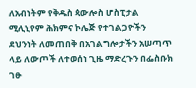ለአብነትም የቅዱስ ጳውሎስ ሆስፒታል ሚሊኒየም ሕክምና ኮሌጅ የተገልጋዮችን ደህንነት ለመጠበቅ በአገልግሎታችን አሠጣጥ ላይ ለውጦች ለተወሰነ ጊዜ ማድረጉን በፌስቡክ ገፁ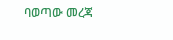ባወጣው መረጃ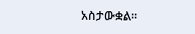አስታውቋል።